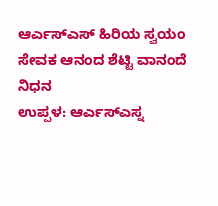ಆರ್ಎಸ್ಎಸ್ ಹಿರಿಯ ಸ್ವಯಂ ಸೇವಕ ಆನಂದ ಶೆಟ್ಟಿ ವಾನಂದೆ ನಿಧನ
ಉಪ್ಪಳ: ಆರ್ಎಸ್ಎಸ್ನ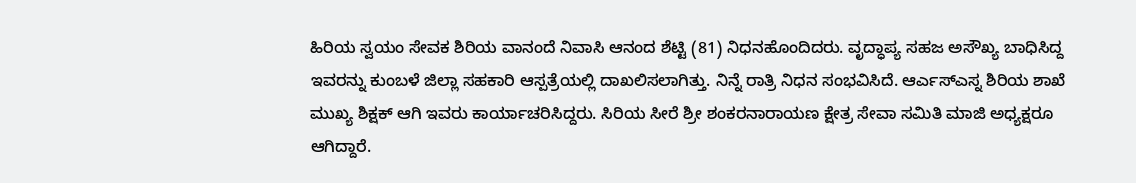ಹಿರಿಯ ಸ್ವಯಂ ಸೇವಕ ಶಿರಿಯ ವಾನಂದೆ ನಿವಾಸಿ ಆನಂದ ಶೆಟ್ಟಿ (81) ನಿಧನಹೊಂದಿದರು. ವೃದ್ಧಾಪ್ಯ ಸಹಜ ಅಸೌಖ್ಯ ಬಾಧಿಸಿದ್ದ ಇವರನ್ನು ಕುಂಬಳೆ ಜಿಲ್ಲಾ ಸಹಕಾರಿ ಆಸ್ಪತ್ರೆಯಲ್ಲಿ ದಾಖಲಿಸಲಾಗಿತ್ತು. ನಿನ್ನೆ ರಾತ್ರಿ ನಿಧನ ಸಂಭವಿಸಿದೆ. ಆರ್ಎಸ್ಎಸ್ನ ಶಿರಿಯ ಶಾಖೆ ಮುಖ್ಯ ಶಿಕ್ಷಕ್ ಆಗಿ ಇವರು ಕಾರ್ಯಾಚರಿಸಿದ್ದರು. ಸಿರಿಯ ಸೀರೆ ಶ್ರೀ ಶಂಕರನಾರಾಯಣ ಕ್ಷೇತ್ರ ಸೇವಾ ಸಮಿತಿ ಮಾಜಿ ಅಧ್ಯಕ್ಷರೂ ಆಗಿದ್ದಾರೆ.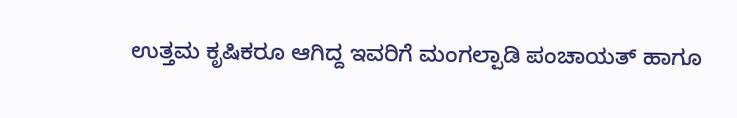ಉತ್ತಮ ಕೃಷಿಕರೂ ಆಗಿದ್ದ ಇವರಿಗೆ ಮಂಗಲ್ಪಾಡಿ ಪಂಚಾಯತ್ ಹಾಗೂ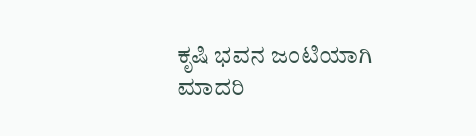ಕೃಷಿ ಭವನ ಜಂಟಿಯಾಗಿ ಮಾದರಿ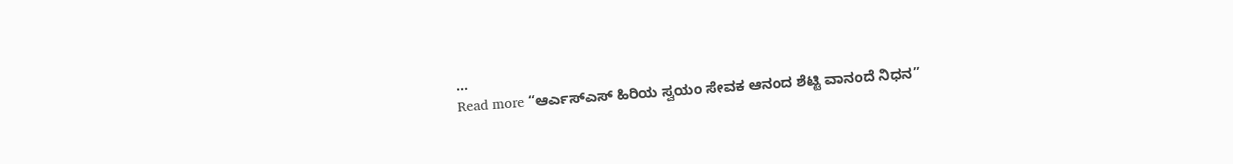…
Read more “ಆರ್ಎಸ್ಎಸ್ ಹಿರಿಯ ಸ್ವಯಂ ಸೇವಕ ಆನಂದ ಶೆಟ್ಟಿ ವಾನಂದೆ ನಿಧನ”